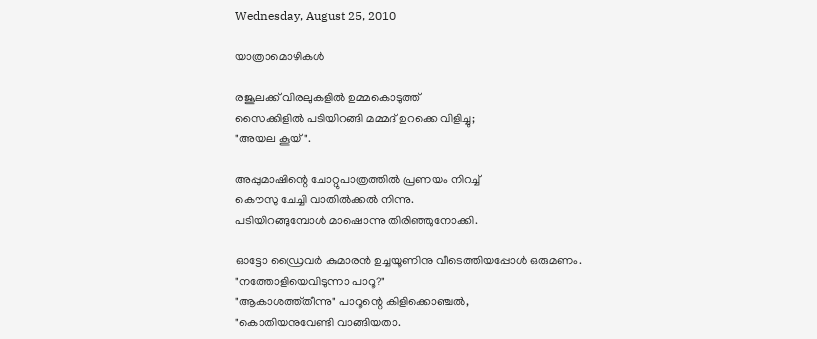Wednesday, August 25, 2010

യാത്രാമൊഴികള്‍

രജൂലക്ക് വിരലുകളില്‍ ഉമ്മകൊടുത്ത്
സൈക്കിളില്‍ പടിയിറങ്ങി മമ്മദ് ഉറക്കെ വിളിച്ചു;
"അയല കൂയ്".

അപ്പുമാഷിന്റെ ചോറ്റുപാത്രത്തില്‍ പ്രണയം നിറച്ച്
കൌസു ചേച്ചി വാതില്‍ക്കല്‍ നിന്നു.
പടിയിറങ്ങുമ്പോള്‍ മാഷൊന്നു തിരിഞ്ഞുനോക്കി.

ഓട്ടോ ഡ്രൈവര്‍ കുമാരന്‍ ഉച്ചയൂണിനു വീടെത്തിയപ്പോള്‍ ഒരുമണം.
"നത്തോളിയെവിടുന്നാ പാറൂ?"
"ആകാശത്ത്തീന്നു" പാറൂന്റെ കിളിക്കൊഞ്ചല്‍,
"കൊതിയനുവേണ്ടി വാങ്ങിയതാ.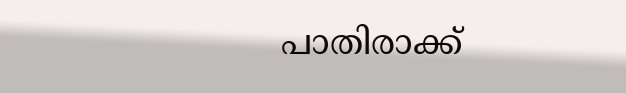പാതിരാക്ക്‌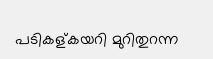പടികള്കയറി മുറിതുറന്ന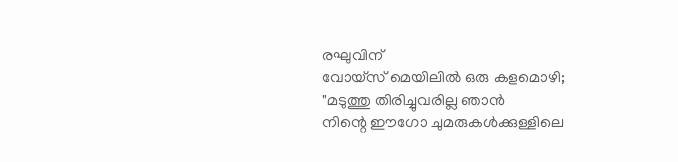രഘുവിന്
വോയ്സ് മെയിലില്‍ ഒരു കളമൊഴി;
"മടുത്തു തിരിച്ചുവരില്ല ഞാന്‍
നിന്റെ ഈഗോ ചുമരുകള്‍ക്കുള്ളിലെ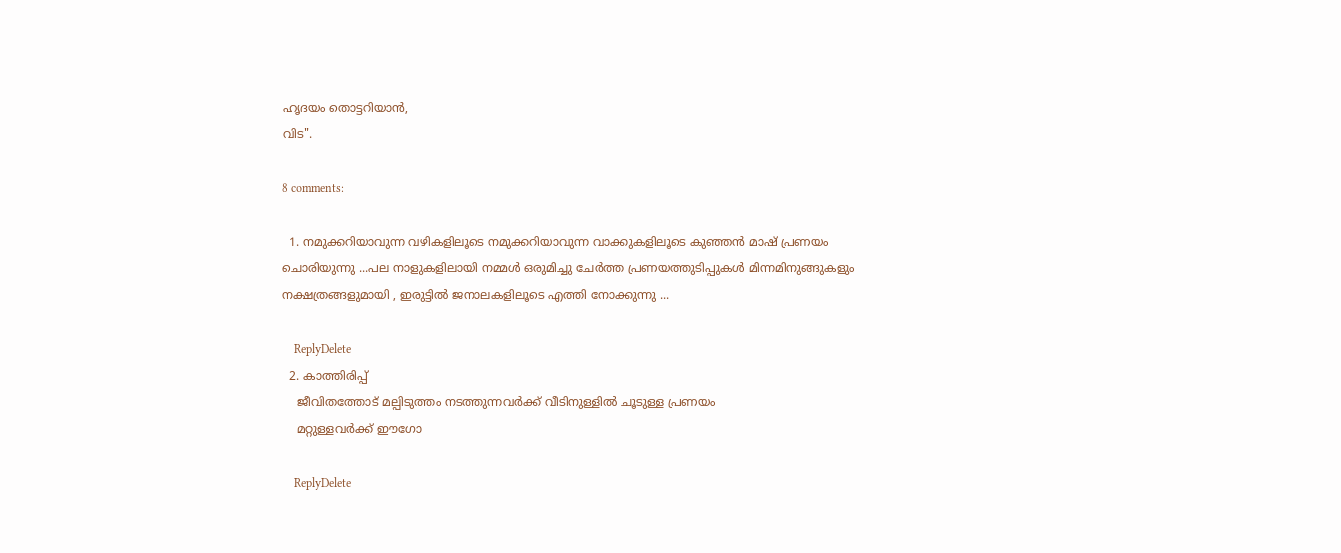ഹൃദയം തൊട്ടറിയാന്‍,
വിട".

8 comments:

  1. നമുക്കറിയാവുന്ന വഴികളിലൂടെ നമുക്കറിയാവുന്ന വാക്കുകളിലൂടെ കുഞ്ഞന്‍ മാഷ്‌ പ്രണയം ചൊരിയുന്നു ...പല നാളുകളിലായി നമ്മള്‍ ഒരുമിച്ചു ചേര്‍ത്ത പ്രണയത്തുടിപ്പുകള്‍ മിന്നമിനുങ്ങുകളും നക്ഷത്രങ്ങളുമായി , ഇരുട്ടില്‍ ജനാലകളിലൂടെ എത്തി നോക്കുന്നു ...

    ReplyDelete
  2. കാത്തിരിപ്പ്
    ജീവിതത്തോട് മല്പിടുത്തം നടത്തുന്നവർക്ക് വീടിനുള്ളിൽ ചൂടുള്ള പ്രണയം
    മറ്റുള്ളവർക്ക് ഈഗോ

    ReplyDelete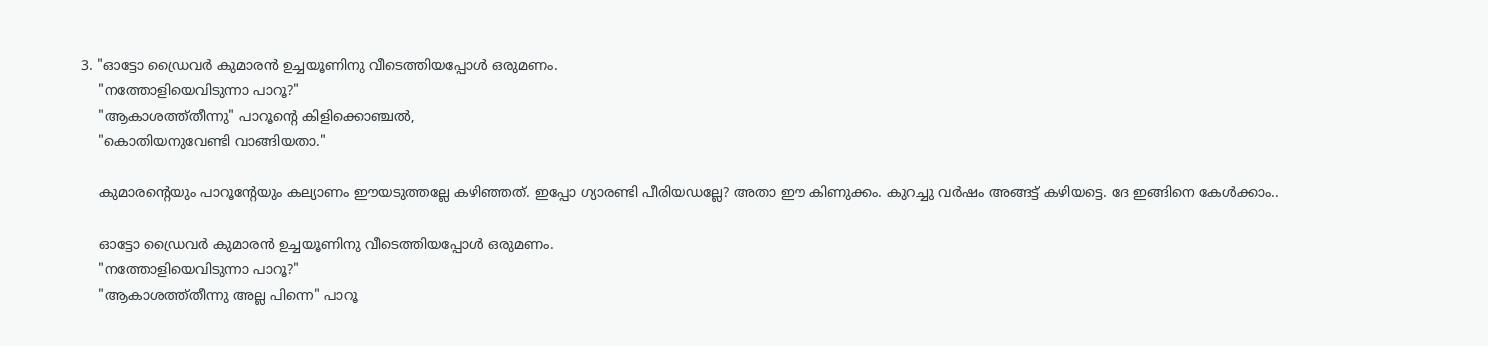3. "ഓട്ടോ ഡ്രൈവര്‍ കുമാരന്‍ ഉച്ചയൂണിനു വീടെത്തിയപ്പോള്‍ ഒരുമണം.
    "നത്തോളിയെവിടുന്നാ പാറൂ?"
    "ആകാശത്ത്തീന്നു" പാറൂന്റെ കിളിക്കൊഞ്ചല്‍,
    "കൊതിയനുവേണ്ടി വാങ്ങിയതാ."

    കുമാരന്റെയും പാറൂന്റേയും കല്യാണം ഈയടുത്തല്ലേ കഴിഞ്ഞത്. ഇപ്പോ ഗ്യാരണ്ടി പീരിയഡല്ലേ? അതാ ഈ കിണുക്കം. കുറച്ചു വര്‍ഷം അങ്ങട്ട് കഴിയട്ടെ. ദേ ഇങ്ങിനെ കേള്‍ക്കാം..

    ഓട്ടോ ഡ്രൈവര്‍ കുമാരന്‍ ഉച്ചയൂണിനു വീടെത്തിയപ്പോള്‍ ഒരുമണം.
    "നത്തോളിയെവിടുന്നാ പാറൂ?"
    "ആകാശത്ത്തീന്നു അല്ല പിന്നെ" പാറൂ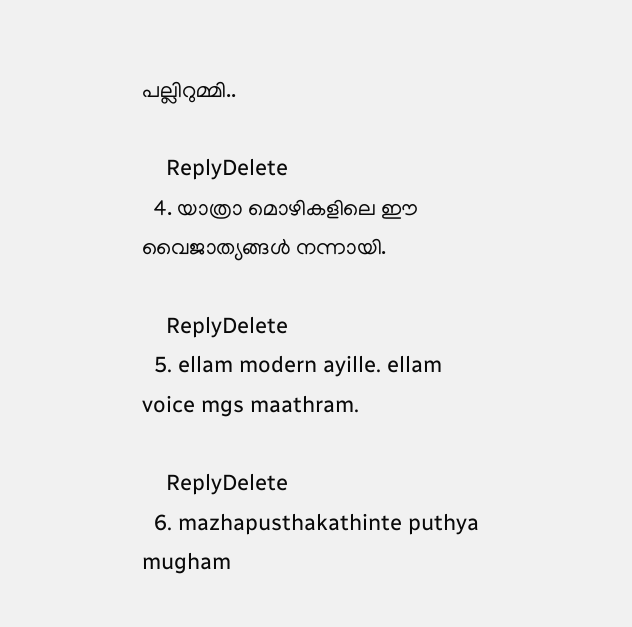പല്ലിറുമ്മി..

    ReplyDelete
  4. യാത്രാ മൊഴികളിലെ ഈ വൈജാത്യങ്ങള്‍ നന്നായി.

    ReplyDelete
  5. ellam modern ayille. ellam voice mgs maathram.

    ReplyDelete
  6. mazhapusthakathinte puthya mugham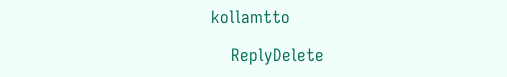kollamtto

    ReplyDelete